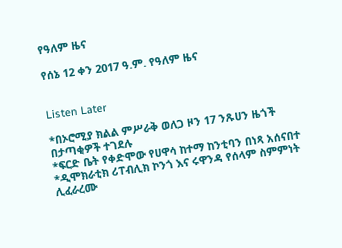የዓለም ዜና

የሰኔ 12 ቀን 2017 ዓ.ም. የዓለም ዜና


Listen Later

*በኦሮሚያ ክልል ምሥራቅ ወለጋ ዞን 17 ንጹሀን ዜጎች በታጣቂዎች ተገደሉ
*ፍርድ ቤት የቀድሞው የሀዋሳ ከተማ ከንቲባን በነጻ አሰናበተ
*ዲሞክራቲክ ሪፐብሊክ ኮንጎ እና ሩዋንዳ የሰላም ስምምነት ሊፈራረሙ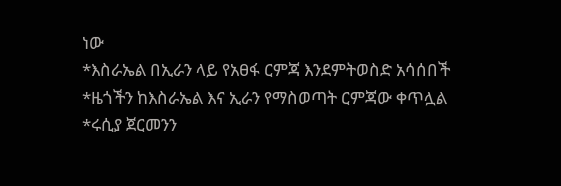ነው
*እስራኤል በኢራን ላይ የአፀፋ ርምጃ እንደምትወስድ አሳሰበች
*ዜጎችን ከእስራኤል እና ኢራን የማስወጣት ርምጃው ቀጥሏል
*ሩሲያ ጀርመንን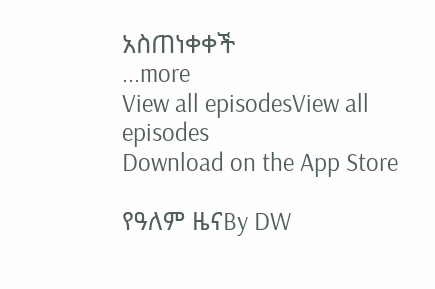አስጠነቀቀች
...more
View all episodesView all episodes
Download on the App Store

የዓለም ዜናBy DW